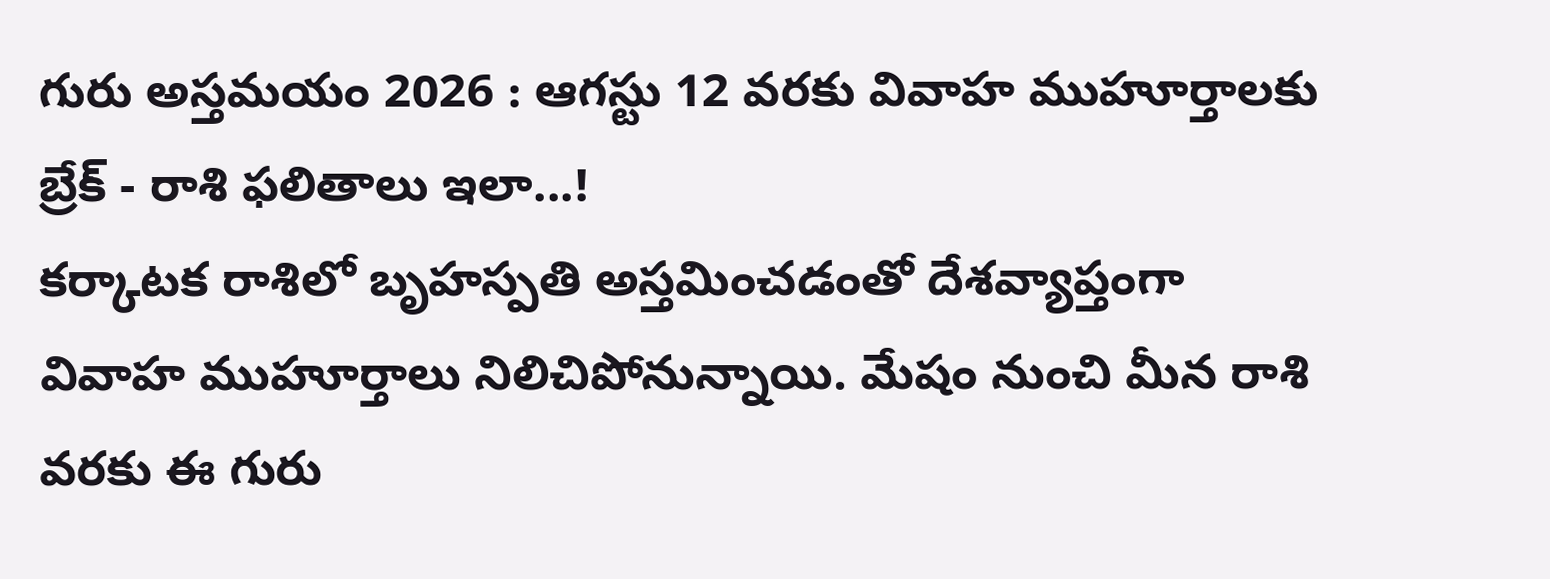గురు అస్తమయం 2026 : ఆగస్టు 12 వరకు వివాహ ముహూర్తాలకు బ్రేక్ - రాశి ఫలితాలు ఇలా...!
కర్కాటక రాశిలో బృహస్పతి అస్తమించడంతో దేశవ్యాప్తంగా వివాహ ముహూర్తాలు నిలిచిపోనున్నాయి. మేషం నుంచి మీన రాశి వరకు ఈ గురు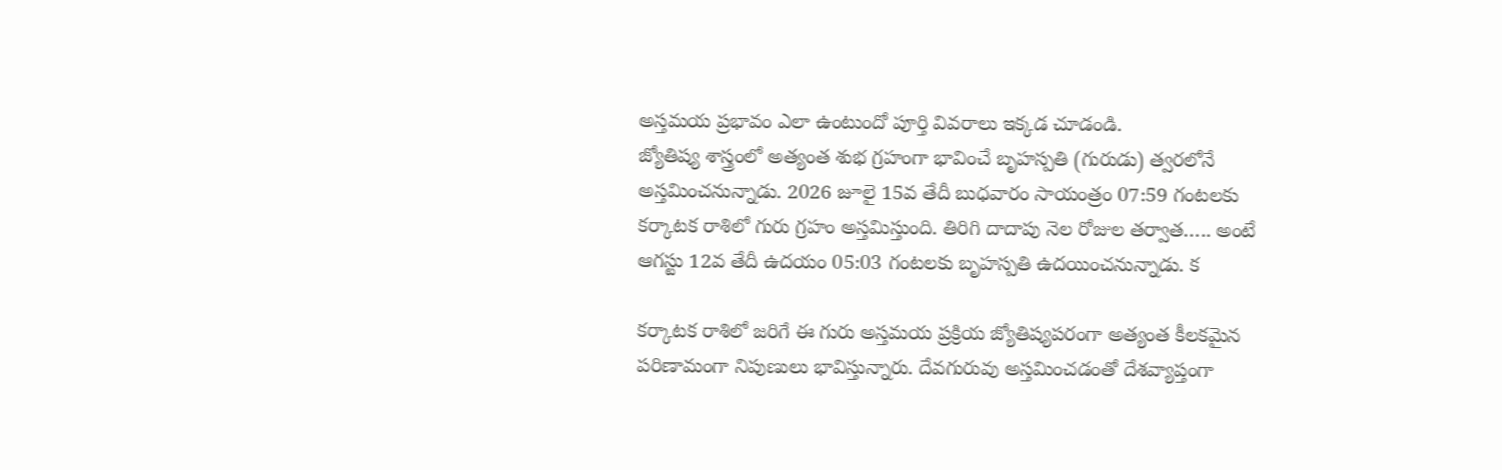అస్తమయ ప్రభావం ఎలా ఉంటుందో పూర్తి వివరాలు ఇక్కడ చూడండి.
జ్యోతిష్య శాస్త్రంలో అత్యంత శుభ గ్రహంగా భావించే బృహస్పతి (గురుడు) త్వరలోనే అస్తమించనున్నాడు. 2026 జూలై 15వ తేదీ బుధవారం సాయంత్రం 07:59 గంటలకు కర్కాటక రాశిలో గురు గ్రహం అస్తమిస్తుంది. తిరిగి దాదాపు నెల రోజుల తర్వాత….. అంటే ఆగస్టు 12వ తేదీ ఉదయం 05:03 గంటలకు బృహస్పతి ఉదయించనున్నాడు. క

కర్కాటక రాశిలో జరిగే ఈ గురు అస్తమయ ప్రక్రియ జ్యోతిష్యపరంగా అత్యంత కీలకమైన పరిణామంగా నిపుణులు భావిస్తున్నారు. దేవగురువు అస్తమించడంతో దేశవ్యాప్తంగా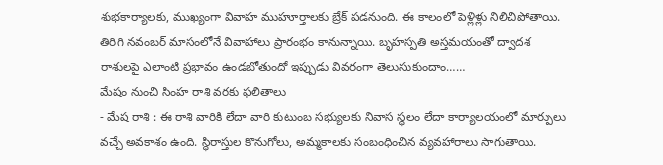శుభకార్యాలకు, ముఖ్యంగా వివాహ ముహూర్తాలకు బ్రేక్ పడనుంది. ఈ కాలంలో పెళ్లిళ్లు నిలిచిపోతాయి. తిరిగి నవంబర్ మాసంలోనే వివాహాలు ప్రారంభం కానున్నాయి. బృహస్పతి అస్తమయంతో ద్వాదశ రాశులపై ఎలాంటి ప్రభావం ఉండబోతుందో ఇప్పుడు వివరంగా తెలుసుకుందాం……
మేషం నుంచి సింహ రాశి వరకు ఫలితాలు
- మేష రాశి : ఈ రాశి వారికి లేదా వారి కుటుంబ సభ్యులకు నివాస స్థలం లేదా కార్యాలయంలో మార్పులు వచ్చే అవకాశం ఉంది. స్థిరాస్తుల కొనుగోలు, అమ్మకాలకు సంబంధించిన వ్యవహారాలు సాగుతాయి.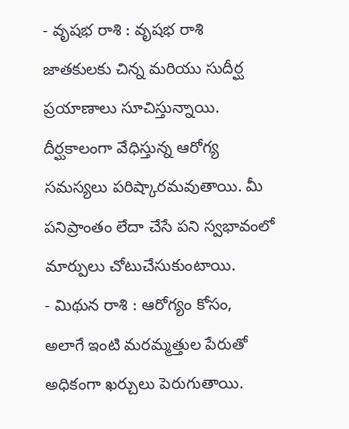- వృషభ రాశి : వృషభ రాశి జాతకులకు చిన్న మరియు సుదీర్ఘ ప్రయాణాలు సూచిస్తున్నాయి. దీర్ఘకాలంగా వేధిస్తున్న ఆరోగ్య సమస్యలు పరిష్కారమవుతాయి. మీ పనిప్రాంతం లేదా చేసే పని స్వభావంలో మార్పులు చోటుచేసుకుంటాయి.
- మిథున రాశి : ఆరోగ్యం కోసం, అలాగే ఇంటి మరమ్మత్తుల పేరుతో అధికంగా ఖర్చులు పెరుగుతాయి.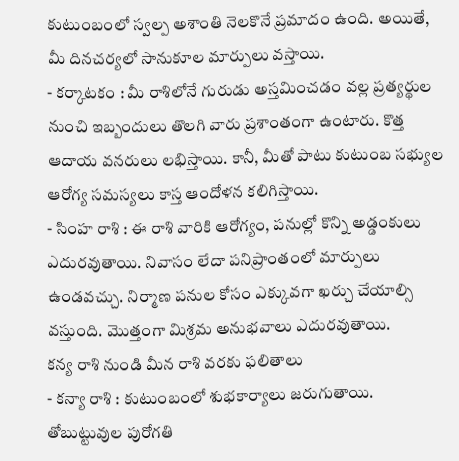కుటుంబంలో స్వల్ప అశాంతి నెలకొనే ప్రమాదం ఉంది. అయితే, మీ దినచర్యలో సానుకూల మార్పులు వస్తాయి.
- కర్కాటకం : మీ రాశిలోనే గురుడు అస్తమించడం వల్ల ప్రత్యర్థుల నుంచి ఇబ్బందులు తొలగి వారు ప్రశాంతంగా ఉంటారు. కొత్త ఆదాయ వనరులు లభిస్తాయి. కానీ, మీతో పాటు కుటుంబ సభ్యుల ఆరోగ్య సమస్యలు కాస్త ఆందోళన కలిగిస్తాయి.
- సింహ రాశి : ఈ రాశి వారికి ఆరోగ్యం, పనుల్లో కొన్ని అడ్డంకులు ఎదురవుతాయి. నివాసం లేదా పనిప్రాంతంలో మార్పులు ఉండవచ్చు. నిర్మాణ పనుల కోసం ఎక్కువగా ఖర్చు చేయాల్సి వస్తుంది. మొత్తంగా మిశ్రమ అనుభవాలు ఎదురవుతాయి.
కన్య రాశి నుండి మీన రాశి వరకు ఫలితాలు
- కన్యా రాశి : కుటుంబంలో శుభకార్యాలు జరుగుతాయి. తోబుట్టువుల పురోగతి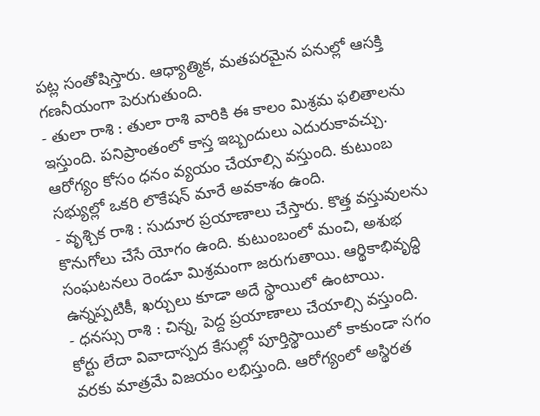పట్ల సంతోషిస్తారు. ఆధ్యాత్మిక, మతపరమైన పనుల్లో ఆసక్తి గణనీయంగా పెరుగుతుంది.
- తులా రాశి : తులా రాశి వారికి ఈ కాలం మిశ్రమ ఫలితాలను ఇస్తుంది. పనిప్రాంతంలో కాస్త ఇబ్బందులు ఎదురుకావచ్చు. ఆరోగ్యం కోసం ధనం వ్యయం చేయాల్సి వస్తుంది. కుటుంబ సభ్యుల్లో ఒకరి లొకేషన్ మారే అవకాశం ఉంది.
- వృశ్చిక రాశి : సుదూర ప్రయాణాలు చేస్తారు. కొత్త వస్తువులను కొనుగోలు చేసే యోగం ఉంది. కుటుంబంలో మంచి, అశుభ సంఘటనలు రెండూ మిశ్రమంగా జరుగుతాయి. ఆర్థికాభివృద్ధి ఉన్నప్పటికీ, ఖర్చులు కూడా అదే స్థాయిలో ఉంటాయి.
- ధనస్సు రాశి : చిన్న, పెద్ద ప్రయాణాలు చేయాల్సి వస్తుంది. కోర్టు లేదా వివాదాస్పద కేసుల్లో పూర్తిస్థాయిలో కాకుండా సగం వరకు మాత్రమే విజయం లభిస్తుంది. ఆరోగ్యంలో అస్థిరత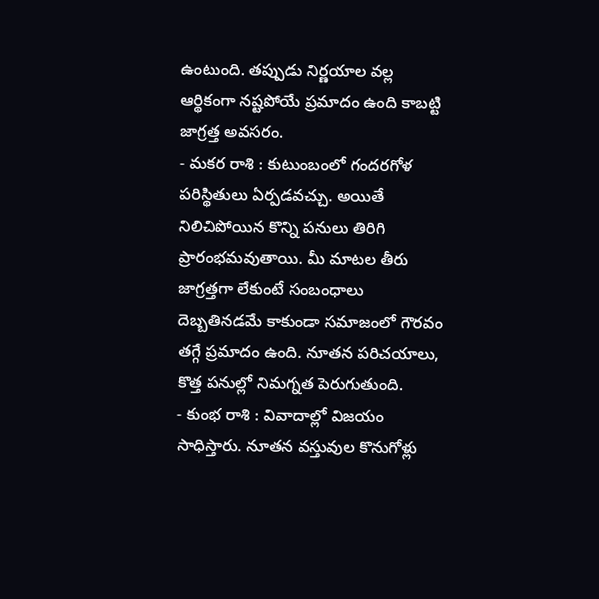ఉంటుంది. తప్పుడు నిర్ణయాల వల్ల ఆర్థికంగా నష్టపోయే ప్రమాదం ఉంది కాబట్టి జాగ్రత్త అవసరం.
- మకర రాశి : కుటుంబంలో గందరగోళ పరిస్థితులు ఏర్పడవచ్చు. అయితే నిలిచిపోయిన కొన్ని పనులు తిరిగి ప్రారంభమవుతాయి. మీ మాటల తీరు జాగ్రత్తగా లేకుంటే సంబంధాలు దెబ్బతినడమే కాకుండా సమాజంలో గౌరవం తగ్గే ప్రమాదం ఉంది. నూతన పరిచయాలు, కొత్త పనుల్లో నిమగ్నత పెరుగుతుంది.
- కుంభ రాశి : వివాదాల్లో విజయం సాధిస్తారు. నూతన వస్తువుల కొనుగోళ్లు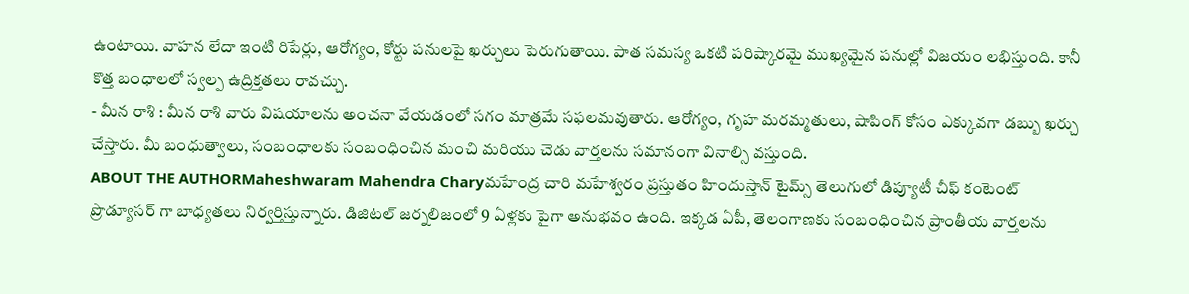ఉంటాయి. వాహన లేదా ఇంటి రిపేర్లు, ఆరోగ్యం, కోర్టు పనులపై ఖర్చులు పెరుగుతాయి. పాత సమస్య ఒకటి పరిష్కారమై ముఖ్యమైన పనుల్లో విజయం లభిస్తుంది. కానీ కొత్త బంధాలలో స్వల్ప ఉద్రిక్తతలు రావచ్చు.
- మీన రాశి : మీన రాశి వారు విషయాలను అంచనా వేయడంలో సగం మాత్రమే సఫలమవుతారు. ఆరోగ్యం, గృహ మరమ్మతులు, షాపింగ్ కోసం ఎక్కువగా డబ్బు ఖర్చు చేస్తారు. మీ బంధుత్వాలు, సంబంధాలకు సంబంధించిన మంచి మరియు చెడు వార్తలను సమానంగా వినాల్సి వస్తుంది.
ABOUT THE AUTHORMaheshwaram Mahendra Charyమహేంద్ర చారి మహేశ్వరం ప్రస్తుతం హిందుస్తాన్ టైమ్స్ తెలుగులో డిప్యూటీ చీఫ్ కంటెంట్ ప్రొడ్యూసర్ గా బాధ్యతలు నిర్వర్తిస్తున్నారు. డిజిటల్ జర్నలిజంలో 9 ఏళ్లకు పైగా అనుభవం ఉంది. ఇక్కడ ఏపీ, తెలంగాణకు సంబంధించిన ప్రాంతీయ వార్తలను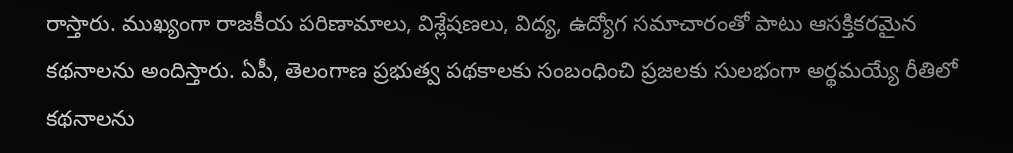రాస్తారు. ముఖ్యంగా రాజకీయ పరిణామాలు, విశ్లేషణలు, విద్య, ఉద్యోగ సమాచారంతో పాటు ఆసక్తికరమైన కథనాలను అందిస్తారు. ఏపీ, తెలంగాణ ప్రభుత్వ పథకాలకు సంబంధించి ప్రజలకు సులభంగా అర్థమయ్యే రీతిలో కథనాలను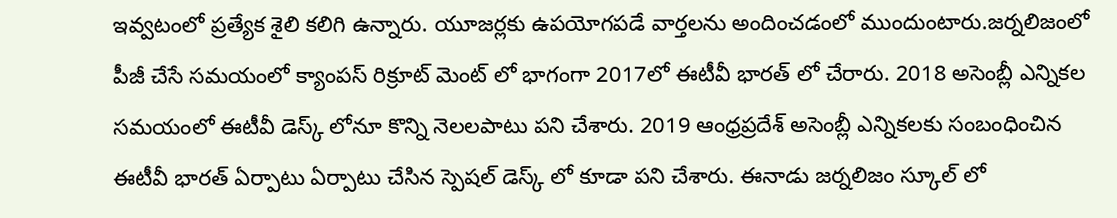ఇవ్వటంలో ప్రత్యేక శైలి కలిగి ఉన్నారు. యూజర్లకు ఉపయోగపడే వార్తలను అందించడంలో ముందుంటారు.జర్నలిజంలో పీజీ చేసే సమయంలో క్యాంపస్ రిక్రూట్ మెంట్ లో భాగంగా 2017లో ఈటీవీ భారత్ లో చేరారు. 2018 అసెంబ్లీ ఎన్నికల సమయంలో ఈటీవీ డెస్క్ లోనూ కొన్ని నెలలపాటు పని చేశారు. 2019 ఆంధ్రప్రదేశ్ అసెంబ్లీ ఎన్నికలకు సంబంధించిన ఈటీవీ భారత్ ఏర్పాటు ఏర్పాటు చేసిన స్పెషల్ డెస్క్ లో కూడా పని చేశారు. ఈనాడు జర్నలిజం స్కూల్ లో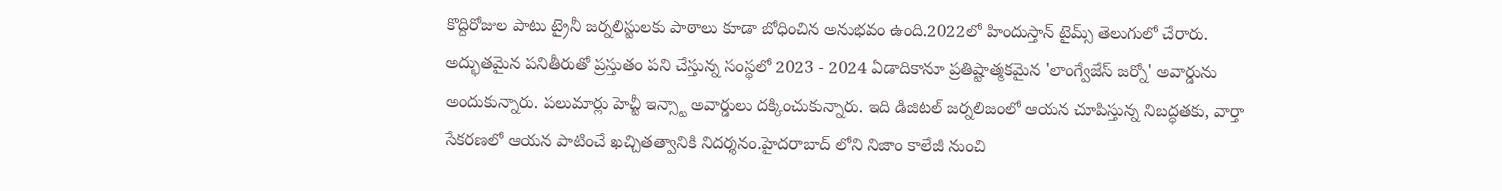కొద్దిరోజుల పాటు ట్రైనీ జర్నలిస్టులకు పాఠాలు కూడా బోధించిన అనుభవం ఉంది.2022లో హిందుస్తాన్ టైమ్స్ తెలుగులో చేరారు. అద్భుతమైన పనితీరుతో ప్రస్తుతం పని చేస్తున్న సంస్థలో 2023 - 2024 ఏడాదికానూ ప్రతిష్టాత్మకమైన 'లాంగ్వేజేస్ జర్నో' అవార్డును అందుకున్నారు. పలుమార్లు హెచ్టీ ఇన్స్టా అవార్డులు దక్కించుకున్నారు. ఇది డిజిటల్ జర్నలిజంలో ఆయన చూపిస్తున్న నిబద్ధతకు, వార్తా సేకరణలో ఆయన పాటించే ఖచ్చితత్వానికి నిదర్శనం.హైదరాబాద్ లోని నిజాం కాలేజీ నుంచి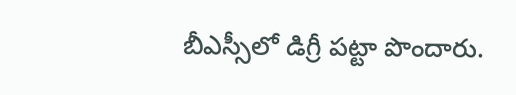బీఎస్సీలో డిగ్రీ పట్టా పొందారు.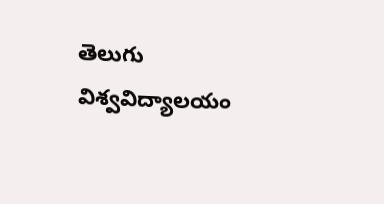తెలుగు విశ్వవిద్యాలయం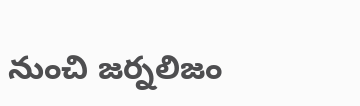నుంచి జర్నలిజం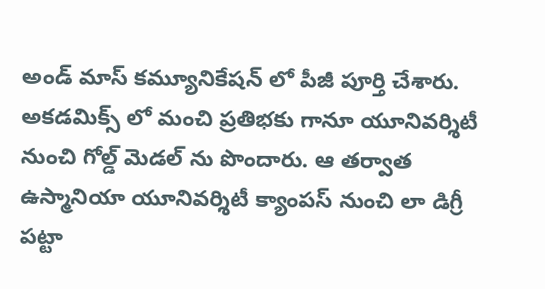అండ్ మాస్ కమ్యూనికేషన్ లో పీజీ పూర్తి చేశారు. అకడమిక్స్ లో మంచి ప్రతిభకు గానూ యూనివర్శిటీ నుంచి గోల్డ్ మెడల్ ను పొందారు. ఆ తర్వాత ఉస్మానియా యూనివర్శిటీ క్యాంపస్ నుంచి లా డిగ్రీ పట్టా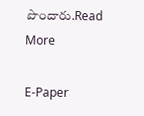పొందారు.Read More

E-Paper